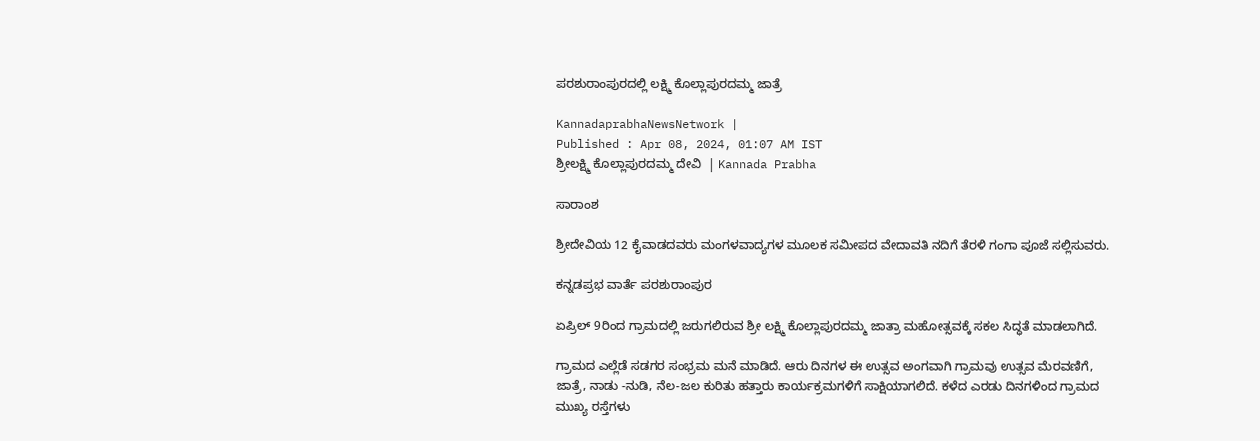ಪರಶುರಾಂಪುರದಲ್ಲಿ ಲಕ್ಷ್ಮಿ ಕೊಲ್ಲಾಪುರದಮ್ಮ ಜಾತ್ರೆ

KannadaprabhaNewsNetwork |
Published : Apr 08, 2024, 01:07 AM IST
ಶ್ರೀಲಕ್ಷ್ಮಿ ಕೊಲ್ಲಾಪುರದಮ್ಮ ದೇವಿ  | Kannada Prabha

ಸಾರಾಂಶ

ಶ್ರೀದೇವಿಯ 12 ಕೈವಾಡದವರು ಮಂಗಳವಾದ್ಯಗಳ ಮೂಲಕ ಸಮೀಪದ ವೇದಾವತಿ ನದಿಗೆ ತೆರಳಿ ಗಂಗಾ ಪೂಜೆ ಸಲ್ಲಿಸುವರು.

ಕನ್ನಡಪ್ರಭ ವಾರ್ತೆ ಪರಶುರಾಂಪುರ

ಏಪ್ರಿಲ್ 9ರಿಂದ ಗ್ರಾಮದಲ್ಲಿ ಜರುಗಲಿರುವ ಶ್ರೀ ಲಕ್ಷ್ಮಿ ಕೊಲ್ಲಾಪುರದಮ್ಮ ಜಾತ್ರಾ ಮಹೋತ್ಸವಕ್ಕೆ ಸಕಲ ಸಿದ್ಧತೆ ಮಾಡಲಾಗಿದೆ.

ಗ್ರಾಮದ ಎಲ್ಲೆಡೆ ಸಡಗರ ಸಂಭ್ರಮ ಮನೆ ಮಾಡಿದೆ. ಆರು ದಿನಗಳ ಈ ಉತ್ಸವ ಅಂಗವಾಗಿ ಗ್ರಾಮವು ಉತ್ಸವ ಮೆರವಣಿಗೆ, ಜಾತ್ರೆ, ನಾಡು -ನುಡಿ, ನೆಲ-ಜಲ ಕುರಿತು ಹತ್ತಾರು ಕಾರ್ಯಕ್ರಮಗಳಿಗೆ ಸಾಕ್ಷಿಯಾಗಲಿದೆ. ಕಳೆದ ಎರಡು ದಿನಗಳಿಂದ ಗ್ರಾಮದ ಮುಖ್ಯ ರಸ್ತೆಗಳು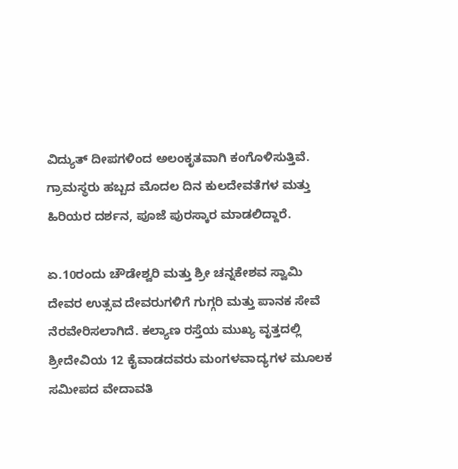ವಿದ್ಯುತ್ ದೀಪಗಳಿಂದ ಅಲಂಕೃತವಾಗಿ ಕಂಗೊಳಿಸುತ್ತಿವೆ. ಗ್ರಾಮಸ್ಥರು ಹಬ್ಬದ ಮೊದಲ ದಿನ ಕುಲದೇವತೆಗಳ ಮತ್ತು ಹಿರಿಯರ ದರ್ಶನ, ಪೂಜೆ ಪುರಸ್ಕಾರ ಮಾಡಲಿದ್ದಾರೆ.

ಏ.10ರಂದು ಚೌಡೇಶ್ವರಿ ಮತ್ತು ಶ್ರೀ ಚನ್ನಕೇಶವ ಸ್ವಾಮಿ ದೇವರ ಉತ್ಸವ ದೇವರುಗಳಿಗೆ ಗುಗ್ಗರಿ ಮತ್ತು ಪಾನಕ ಸೇವೆ ನೆರವೇರಿಸಲಾಗಿದೆ. ಕಲ್ಯಾಣ ರಸ್ತೆಯ ಮುಖ್ಯ ವೃತ್ತದಲ್ಲಿ ಶ್ರೀದೇವಿಯ 12 ಕೈವಾಡದವರು ಮಂಗಳವಾದ್ಯಗಳ ಮೂಲಕ ಸಮೀಪದ ವೇದಾವತಿ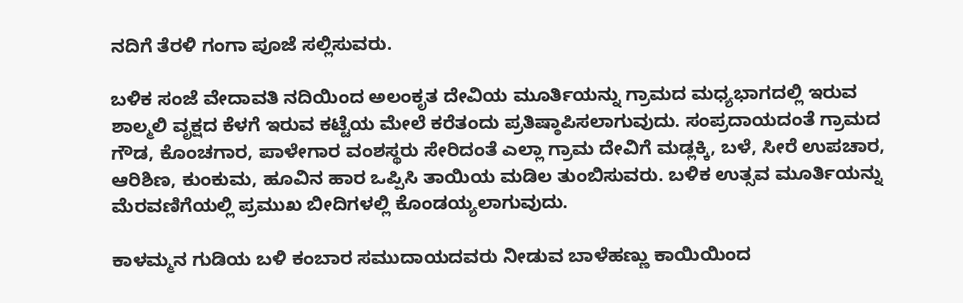ನದಿಗೆ ತೆರಳಿ ಗಂಗಾ ಪೂಜೆ ಸಲ್ಲಿಸುವರು.

ಬಳಿಕ ಸಂಜೆ ವೇದಾವತಿ ನದಿಯಿಂದ ಅಲಂಕೃತ ದೇವಿಯ ಮೂರ್ತಿಯನ್ನು ಗ್ರಾಮದ ಮಧ್ಯಭಾಗದಲ್ಲಿ ಇರುವ ಶಾಲ್ಮಲಿ ವೃಕ್ಷದ ಕೆಳಗೆ ಇರುವ ಕಟ್ಟೆಯ ಮೇಲೆ ಕರೆತಂದು ಪ್ರತಿಷ್ಠಾಪಿಸಲಾಗುವುದು. ಸಂಪ್ರದಾಯದಂತೆ ಗ್ರಾಮದ ಗೌಡ, ಕೊಂಚಗಾರ, ಪಾಳೇಗಾರ ವಂಶಸ್ಥರು ಸೇರಿದಂತೆ ಎಲ್ಲಾ ಗ್ರಾಮ ದೇವಿಗೆ ಮಡ್ಲಕ್ಕಿ, ಬಳೆ, ಸೀರೆ ಉಪಚಾರ, ಆರಿಶಿಣ, ಕುಂಕುಮ, ಹೂವಿನ ಹಾರ ಒಪ್ಪಿಸಿ ತಾಯಿಯ ಮಡಿಲ ತುಂಬಿಸುವರು. ಬಳಿಕ ಉತ್ಸವ ಮೂರ್ತಿಯನ್ನು ಮೆರವಣಿಗೆಯಲ್ಲಿ ಪ್ರಮುಖ ಬೀದಿಗಳಲ್ಲಿ ಕೊಂಡಯ್ಯಲಾಗುವುದು.

ಕಾಳಮ್ಮನ ಗುಡಿಯ ಬಳಿ ಕಂಬಾರ ಸಮುದಾಯದವರು ನೀಡುವ ಬಾಳೆಹಣ್ಣು ಕಾಯಿಯಿಂದ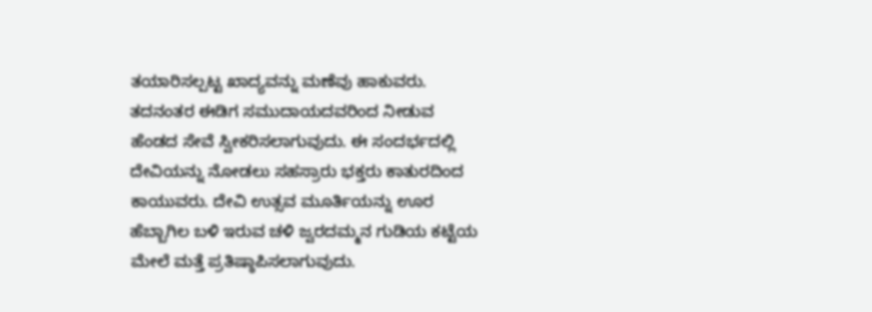ತಯಾರಿಸಲ್ಪಟ್ಟ ಖಾದ್ಯವನ್ನು ಮಣೆವು ಹಾಕುವರು. ತದನಂತರ ಈಡಿಗ ಸಮುದಾಯದವರಿಂದ ನೀಡುವ ಹೆಂಡದ ಸೇವೆ ಸ್ವೀಕರಿಸಲಾಗುವುದು. ಈ ಸಂದರ್ಭದಲ್ಲಿ ದೇವಿಯನ್ನು ನೋಡಲು ಸಹಸ್ರಾರು ಭಕ್ತರು ಕಾತುರದಿಂದ ಕಾಯುವರು. ದೇವಿ ಉತ್ಸವ ಮೂರ್ತಿಯನ್ನು ಊರ ಹೆಬ್ಬಾಗಿಲ ಬಳಿ ಇರುವ ಚಳಿ ಜ್ವರದಮ್ಮನ ಗುಡಿಯ ಕಟ್ಟೆಯ ಮೇಲೆ ಮತ್ತೆ ಪ್ರತಿಷ್ಠಾಪಿಸಲಾಗುವುದು.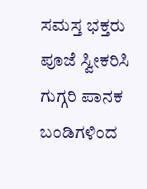ಸಮಸ್ತ ಭಕ್ತರು ಪೂಜೆ ಸ್ವೀಕರಿಸಿ ಗುಗ್ಗರಿ ಪಾನಕ ಬಂಡಿಗಳಿಂದ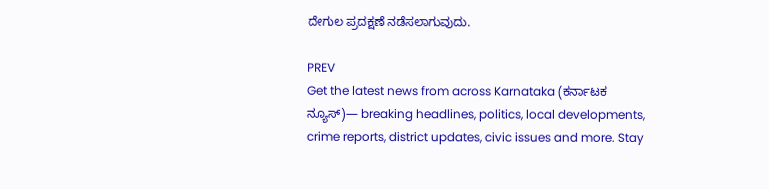ದೇಗುಲ ಪ್ರದಕ್ಷಣೆ ನಡೆಸಲಾಗುವುದು.

PREV
Get the latest news from across Karnataka (ಕರ್ನಾಟಕ ನ್ಯೂಸ್)— breaking headlines, politics, local developments, crime reports, district updates, civic issues and more. Stay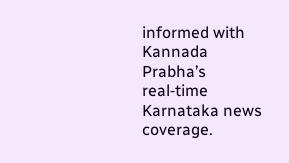informed with Kannada Prabha’s real‑time Karnataka news coverage.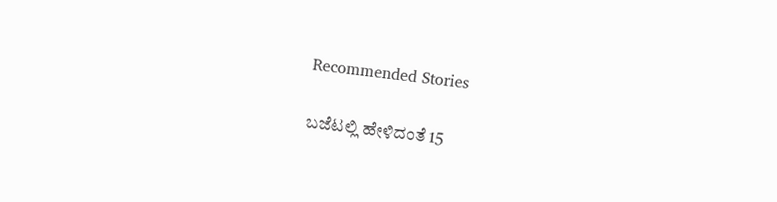Recommended Stories

ಬಜೆಟಲ್ಲಿ ಹೇಳಿದಂತೆ 15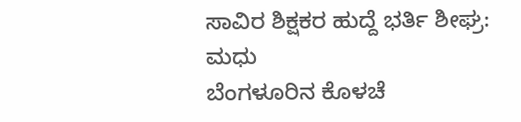ಸಾವಿರ ಶಿಕ್ಷಕರ ಹುದ್ದೆ ಭರ್ತಿ ಶೀಘ್ರ: ಮಧು
ಬೆಂಗಳೂರಿನ ಕೊಳಚೆ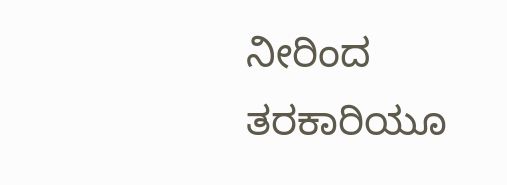ನೀರಿಂದ ತರಕಾರಿಯೂ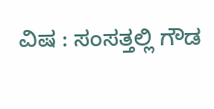ವಿಷ : ಸಂಸತ್ತಲ್ಲಿ ಗೌಡ